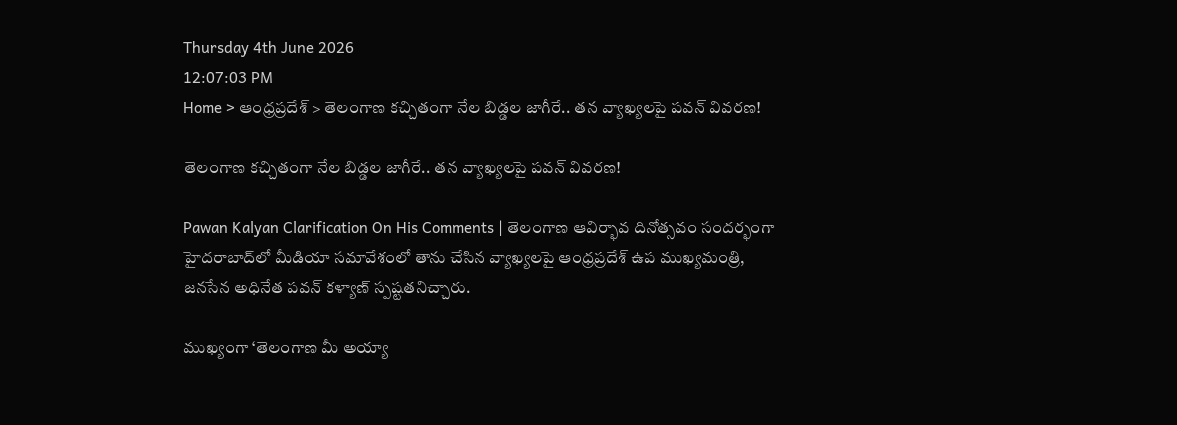Thursday 4th June 2026
12:07:03 PM
Home > ఆంధ్రప్రదేశ్ > తెలంగాణ కచ్చితంగా నేల బిడ్డల జాగీరే.. తన వ్యాఖ్యలపై పవన్ వివరణ!

తెలంగాణ కచ్చితంగా నేల బిడ్డల జాగీరే.. తన వ్యాఖ్యలపై పవన్ వివరణ!

Pawan Kalyan Clarification On His Comments | తెలంగాణ ఆవిర్భావ దినోత్సవం సందర్భంగా హైదరాబాద్‌లో మీడియా సమావేశంలో తాను చేసిన వ్యాఖ్యలపై ఆంధ్రప్రదేశ్ ఉప ముఖ్యమంత్రి, జనసేన అధినేత పవన్ కళ్యాణ్ స్పష్టతనిచ్చారు.

ముఖ్యంగా ‘తెలంగాణ మీ అయ్యా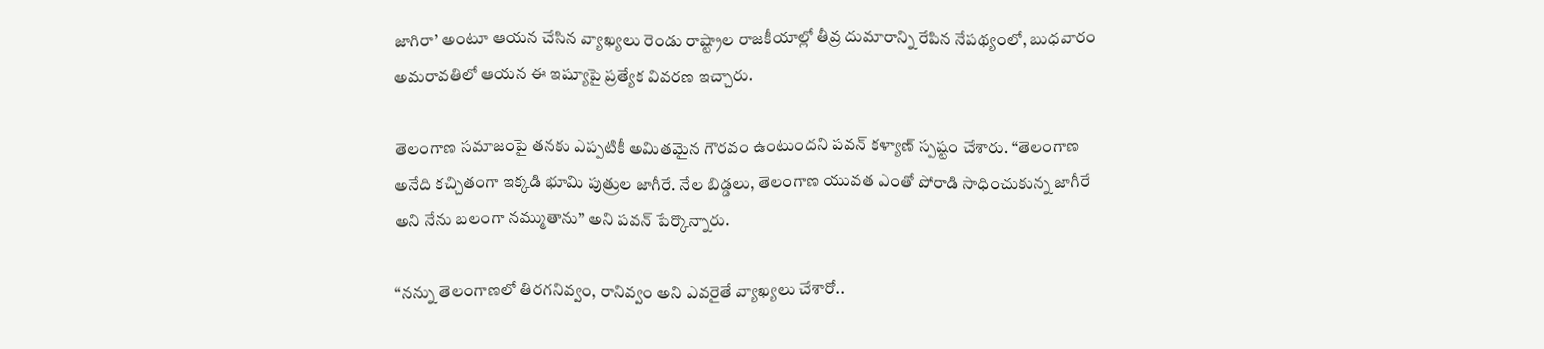జాగిరా’ అంటూ ఆయన చేసిన వ్యాఖ్యలు రెండు రాష్ట్రాల రాజకీయాల్లో తీవ్ర దుమారాన్ని రేపిన నేపథ్యంలో, బుధవారం అమరావతిలో ఆయన ఈ ఇష్యూపై ప్రత్యేక వివరణ ఇచ్చారు.

తెలంగాణ సమాజంపై తనకు ఎప్పటికీ అమితమైన గౌరవం ఉంటుందని పవన్ కళ్యాణ్ స్పష్టం చేశారు. “తెలంగాణ అనేది కచ్చితంగా ఇక్కడి భూమి పుత్రుల జాగీరే. నేల బిడ్డలు, తెలంగాణ యువత ఎంతో పోరాడి సాధించుకున్న జాగీరే అని నేను బలంగా నమ్ముతాను” అని పవన్ పేర్కొన్నారు.

“నన్ను తెలంగాణలో తిరగనివ్వం, రానివ్వం అని ఎవరైతే వ్యాఖ్యలు చేశారో..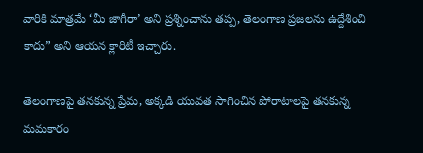వారికి మాత్రమే ‘మీ జాగీరా’ అని ప్రశ్నించాను తప్ప, తెలంగాణ ప్రజలను ఉద్దేశించి కాదు” అని ఆయన క్లారిటీ ఇచ్చారు.

తెలంగాణపై తనకున్న ప్రేమ, అక్కడి యువత సాగించిన పోరాటాలపై తనకున్న మమకారం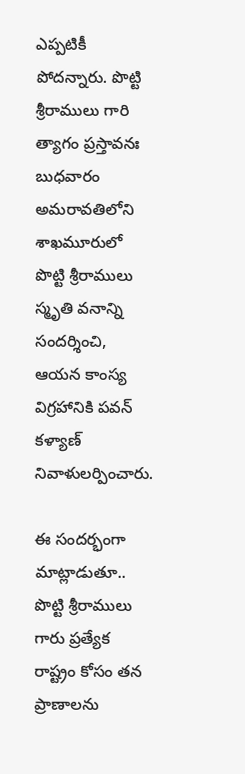ఎప్పటికీ పోదన్నారు. పొట్టి శ్రీరాములు గారి త్యాగం ప్రస్తావనః బుధవారం అమరావతిలోని శాఖమూరులో పొట్టి శ్రీరాములు స్మృతి వనాన్ని సందర్శించి, ఆయన కాంస్య విగ్రహానికి పవన్ కళ్యాణ్ నివాళులర్పించారు.

ఈ సందర్భంగా మాట్లాడుతూ.. పొట్టి శ్రీరాములు గారు ప్రత్యేక రాష్ట్రం కోసం తన ప్రాణాలను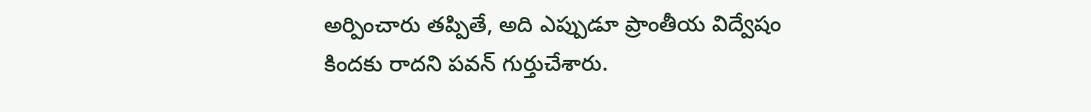అర్పించారు తప్పితే, అది ఎప్పుడూ ప్రాంతీయ విద్వేషం కిందకు రాదని పవన్ గుర్తుచేశారు.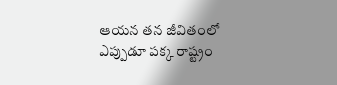ఆయన తన జీవితంలో ఎప్పుడూ పక్క రాష్ట్రం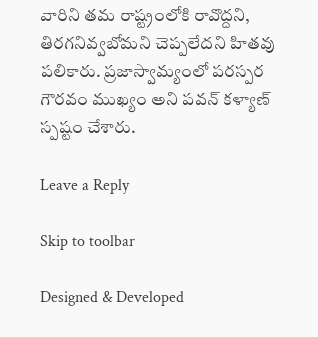వారిని తమ రాష్ట్రంలోకి రావొద్దని, తిరగనివ్వబోమని చెప్పలేదని హితవు పలికారు. ప్రజాస్వామ్యంలో పరస్పర గౌరవం ముఖ్యం అని పవన్ కళ్యాణ్ స్పష్టం చేశారు.

Leave a Reply

Skip to toolbar

Designed & Developed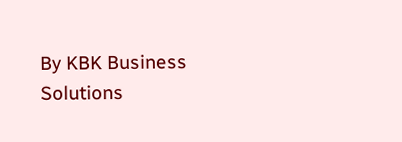By KBK Business Solutions